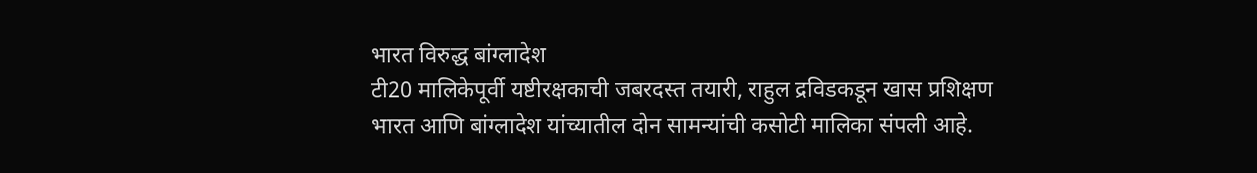भारत विरुद्ध बांग्लादेश
टी20 मालिकेपूर्वी यष्टीरक्षकाची जबरदस्त तयारी, राहुल द्रविडकडून खास प्रशिक्षण
भारत आणि बांग्लादेश यांच्यातील दोन सामन्यांची कसोटी मालिका संपली आहे.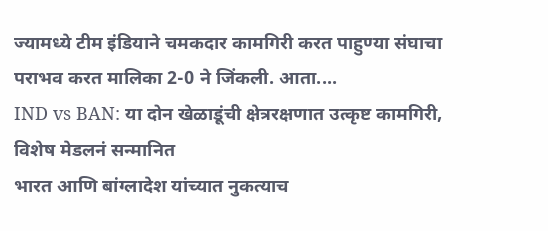ज्यामध्ये टीम इंडियाने चमकदार कामगिरी करत पाहुण्या संघाचा पराभव करत मालिका 2-0 ने जिंकली. आता....
IND vs BAN: या दोन खेळाडूंची क्षेत्ररक्षणात उत्कृष्ट कामगिरी, विशेष मेडलनं सन्मानित
भारत आणि बांग्लादेश यांच्यात नुकत्याच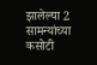झालेल्या 2 सामन्यांच्या कसोटी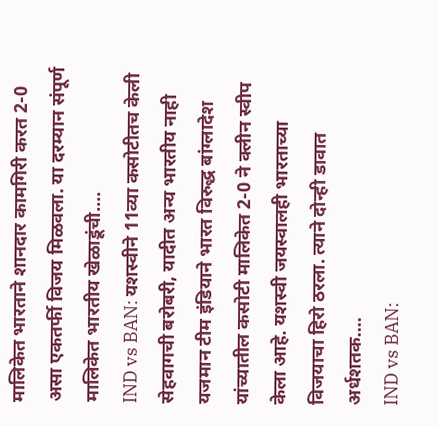मालिकेत भारताने शानदार कामगिरी करत 2-0 असा एकतर्फी विजय मिळवला. या दरम्यान संपूर्ण मालिकेत भारतीय खेळाडूंची....
IND vs BAN: यशस्वीने 11व्या कसोटीतच केली सेहवागची बरोबरी, यादीत अन्य भारतीय नाही
यजमान टीम इंडियाने भारत विरुद्ध बांग्लादेश यांच्यातील कसोटी मालिकेत 2-0 ने क्लीन स्वीप केला आहे. यशस्वी जयस्वालही भारताच्या विजयाचा हिरो ठरला. त्याने दोन्ही डावात अर्धशतक....
IND vs BAN: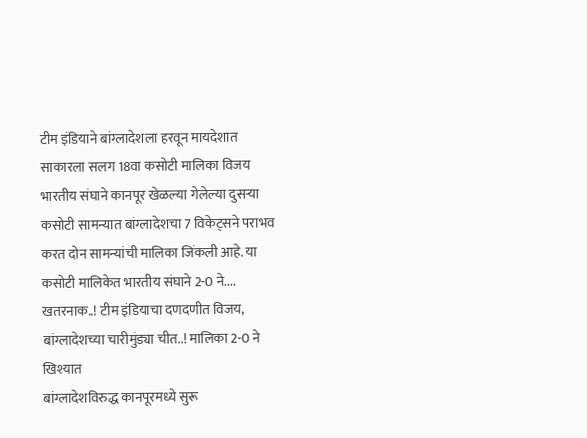टीम इंडियाने बांग्लादेशला हरवून मायदेशात साकारला सलग 18वा कसोटी मालिका विजय
भारतीय संघाने कानपूर खेळल्या गेलेल्या दुसऱ्या कसोटी सामन्यात बांग्लादेशचा 7 विकेट्सने पराभव करत दोन सामन्यांची मालिका जिंकली आहे. या कसोटी मालिकेत भारतीय संघाने 2-0 ने....
खतरनाक..! टीम इंडियाचा दणदणीत विजय, बांग्लादेशच्या चारीमुंड्या चीत..! मालिका 2-0 ने खिश्यात
बांग्लादेशविरुद्ध कानपूरमध्ये सुरू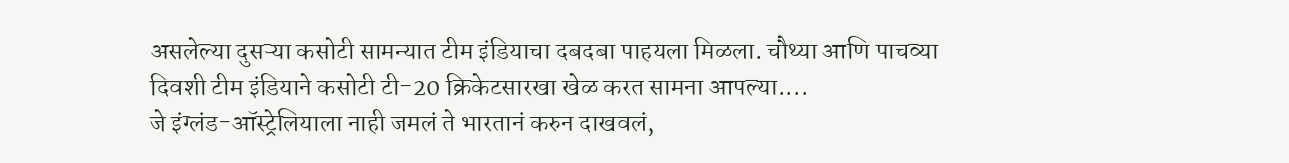असलेल्या दुसऱ्या कसोटी सामन्यात टीम इंडियाचा दबदबा पाहयला मिळला. चौथ्या आणि पाचव्या दिवशी टीम इंडियाने कसोटी टी-20 क्रिकेटसारखा खेळ करत सामना आपल्या....
जे इंग्लंड-ऑस्ट्रेलियाला नाही जमलं ते भारतानं करुन दाखवलं,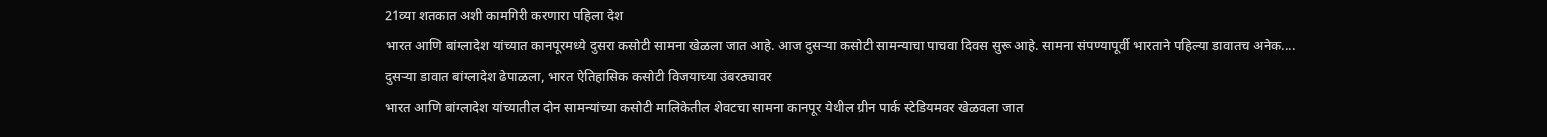21व्या शतकात अशी कामगिरी करणारा पहिला देश
भारत आणि बांग्लादेश यांच्यात कानपूरमध्ये दुसरा कसोटी सामना खेळला जात आहे. आज दुसऱ्या कसोटी सामन्याचा पाचवा दिवस सुरू आहे. सामना संपण्यापूर्वी भारताने पहिल्या डावातच अनेक....
दुसऱ्या डावात बांग्लादेश ढेपाळला, भारत ऐतिहासिक कसोटी विजयाच्या उंबरठ्यावर
भारत आणि बांग्लादेश यांच्यातील दोन सामन्यांच्या कसोटी मालिकेतील शेवटचा सामना कानपूर येथील ग्रीन पार्क स्टेडियमवर खेळवला जात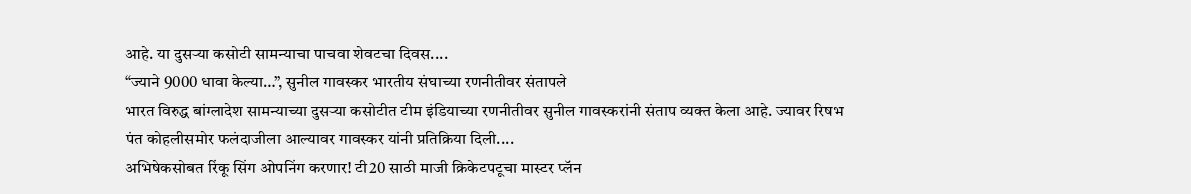आहे. या दुसऱ्या कसोटी सामन्याचा पाचवा शेवटचा दिवस....
“ज्याने 9000 धावा केल्या…”, सुनील गावस्कर भारतीय संघाच्या रणनीतीवर संतापले
भारत विरुद्ध बांग्लादेश सामन्याच्या दुसऱ्या कसोटीत टीम इंडियाच्या रणनीतीवर सुनील गावस्करांनी संताप व्यक्त केला आहे. ज्यावर रिषभ पंत कोहलीसमोर फलंदाजीला आल्यावर गावस्कर यांनी प्रतिक्रिया दिली....
अभिषेकसोबत रिंकू सिंग ओपनिंग करणार! टी20 साठी माजी क्रिकेटपटूचा मास्टर प्लॅन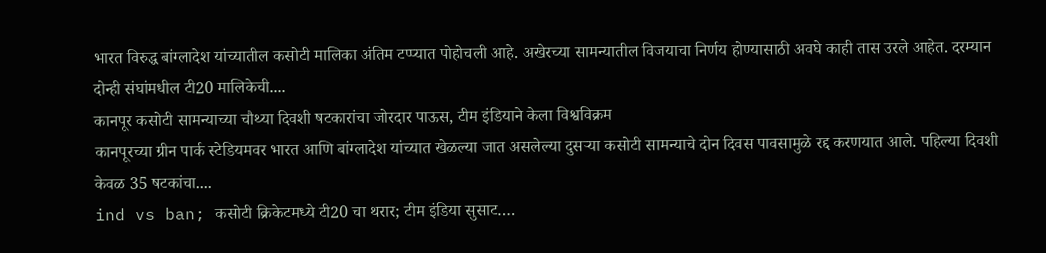भारत विरुद्ध बांग्लादेश यांच्यातील कसोटी मालिका अंतिम टप्प्यात पोहोचली आहे. अखेरच्या सामन्यातील विजयाचा निर्णय होण्यासाठी अवघे काही तास उरले आहेत. दरम्यान दोन्ही संघांमधील टी20 मालिकेची....
कानपूर कसोटी सामन्याच्या चौथ्या दिवशी षटकारांचा जोरदार पाऊस, टीम इंडियाने केला विश्वविक्रम
कानपूरच्या ग्रीन पार्क स्टेडियमवर भारत आणि बांग्लादेश यांच्यात खेळल्या जात असलेल्या दुसऱ्या कसोटी सामन्याचे दोन दिवस पावसामुळे रद्द करणयात आले. पहिल्या दिवशी केवळ 35 षटकांचा....
ind vs ban; कसोटी क्रिकेटमध्ये टी20 चा थरार; टीम इंडिया सुसाट….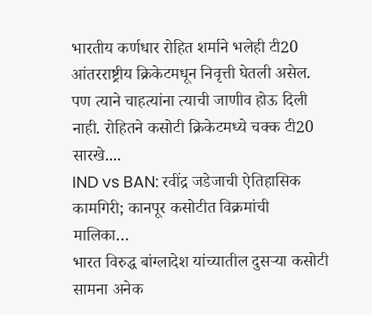भारतीय कर्णधार रोहित शर्माने भलेही टी20 आंतरराष्ट्रीय क्रिकेटमधून निवृत्ती घेतली असेल. पण त्याने चाहत्यांना त्याची जाणीव होऊ दिली नाही. रोहितने कसोटी क्रिकेटमध्ये चक्क टी20 सारखे....
IND vs BAN: रवींद्र जडेजाची ऐतिहासिक कामगिरी; कानपूर कसोटीत विक्रमांची मालिका…
भारत विरुद्ध बांग्लादेश यांच्यातील दुसऱ्या कसोटी सामना अनेक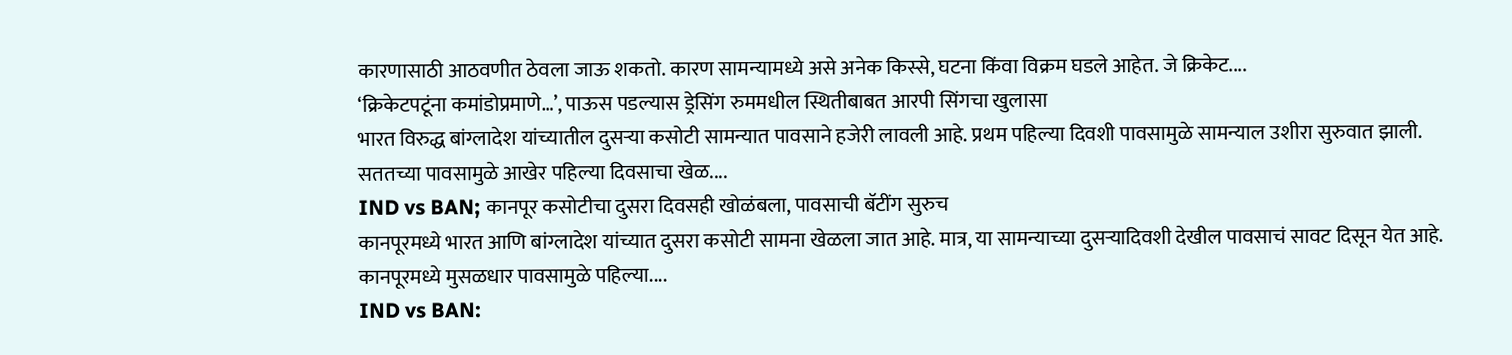कारणासाठी आठवणीत ठेवला जाऊ शकतो. कारण सामन्यामध्ये असे अनेक किस्से, घटना किंवा विक्रम घडले आहेत. जे क्रिकेट....
‘क्रिकेटपटूंना कमांडोप्रमाणे…’, पाऊस पडल्यास ड्रेसिंग रुममधील स्थितीबाबत आरपी सिंगचा खुलासा
भारत विरुद्ध बांग्लादेश यांच्यातील दुसऱ्या कसोटी सामन्यात पावसाने हजेरी लावली आहे. प्रथम पहिल्या दिवशी पावसामुळे सामन्याल उशीरा सुरुवात झाली. सततच्या पावसामुळे आखेर पहिल्या दिवसाचा खेळ....
IND vs BAN; कानपूर कसोटीचा दुसरा दिवसही खोळंबला, पावसाची बॅटींग सुरुच
कानपूरमध्ये भारत आणि बांग्लादेश यांच्यात दुसरा कसोटी सामना खेळला जात आहे. मात्र, या सामन्याच्या दुसऱ्यादिवशी देखील पावसाचं सावट दिसून येत आहे. कानपूरमध्ये मुसळधार पावसामुळे पहिल्या....
IND vs BAN: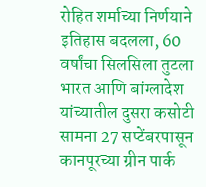रोहित शर्माच्या निर्णयाने इतिहास बदलला, 60 वर्षांचा सिलसिला तुटला
भारत आणि बांग्लादेश यांच्यातील दुसरा कसोटी सामना 27 सप्टेंबरपासून कानपूरच्या ग्रीन पार्क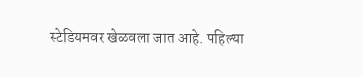स्टेडियमवर खेळवला जात आहे. पहिल्या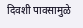दिवशी पावसामुळे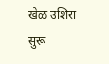खेळ उशिरा सुरू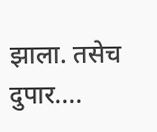झाला. तसेच दुपार....